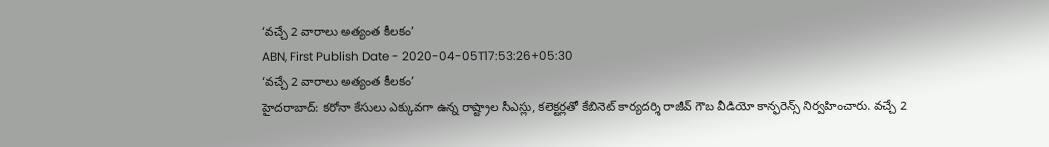‘వచ్చే 2 వారాలు అత్యంత కీలకం’
ABN, First Publish Date - 2020-04-05T17:53:26+05:30
‘వచ్చే 2 వారాలు అత్యంత కీలకం’
హైదరాబాద్: కరోనా కేసులు ఎక్కువగా ఉన్న రాష్ట్రాల సీఎస్లు, కలెక్టర్లతో కేబినెట్ కార్యదర్శి రాజీవ్ గౌబ వీడియో కాన్ఫరెన్స్ నిర్వహించారు. వచ్చే 2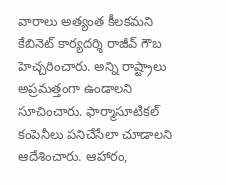వారాలు అత్యంత కీలకమని కేబినెట్ కార్యదర్శి రాజీవ్ గౌబ హెచ్చరించారు. అన్ని రాష్ట్రాలు అప్రమత్తంగా ఉండాలని సూచించారు. ఫార్మాసూటికల్ కంపెనీలు పనిచేసేలా చూడాలని ఆదేశించారు. ఆహారం,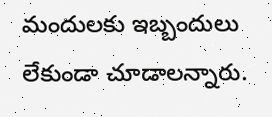మందులకు ఇబ్బందులు లేకుండా చూడాలన్నారు.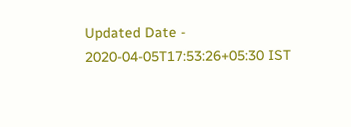Updated Date - 2020-04-05T17:53:26+05:30 IST